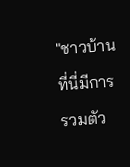"ชาวบ้านที่นี่มีการรวมตัว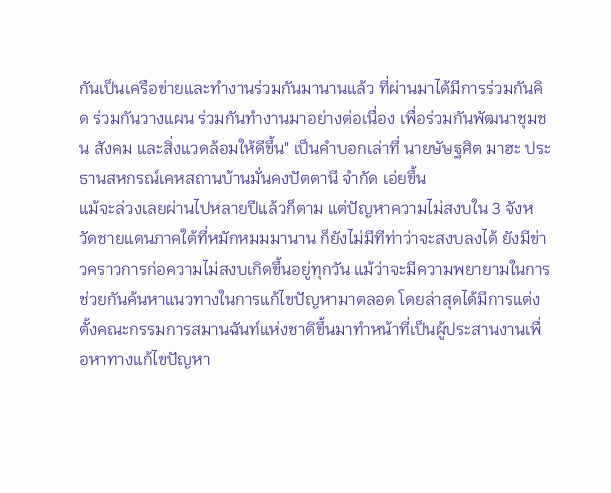กันเป็นเครือข่ายและทำงานร่วมกันมานานแล้ว ที่ผ่านมาได้มีการร่วมกันคิด ร่วมกันวางแผน ร่วมกันทำงานมาอย่างต่อเนื่อง เพื่อร่วมกันพัฒนาชุมชน สังคม และสิ่งแวดล้อมให้ดีขึ้น" เป็นคำบอกเล่าที่ นายษัษฐศิต มาฮะ ประธานสหกรณ์เคหสถานบ้านมั่นคงปัตตานี จำกัด เอ่ยขึ้น
แม้จะล่วงเลยผ่านไปหลายปีแล้วก็ตาม แต่ปัญหาความไม่สงบใน 3 จังหวัดชายแดนภาคใต้ที่หมักหมมมานาน ก็ยังไม่มีทีท่าว่าจะสงบลงได้ ยังมีข่าวคราวการก่อความไม่สงบเกิดขึ้นอยู่ทุกวัน แม้ว่าจะมีความพยายามในการช่วยกันค้นหาแนวทางในการแก้ไขปัญหามาตลอด โดยล่าสุดได้มีการแต่งตั้งคณะกรรมการสมานฉันท์แห่งชาติขึ้นมาทำหน้าที่เป็นผู้ประสานงานเพื่อหาทางแก้ไขปัญหา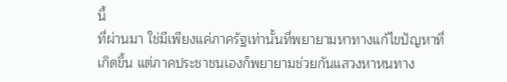นี้
ที่ผ่านมา ใช่มีเพียงแค่ภาครัฐเท่านั้นที่พยายามหาทางแก้ไขปัญหาที่เกิดขึ้น แต่ภาคประชาชนเองก็พยายามช่วยกันแสวงหาหนทาง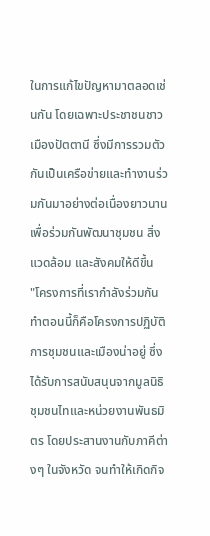ในการแก้ไขปัญหามาตลอดเช่นกัน โดยเฉพาะประชาชนชาวเมืองปัตตานี ซึ่งมีการรวมตัวกันเป็นเครือข่ายและทำงานร่วมกันมาอย่างต่อเนื่องยาวนาน เพื่อร่วมกันพัฒนาชุมชน สิ่งแวดล้อม และสังคมให้ดีขึ้น
"โครงการที่เรากำลังร่วมกันทำตอนนี้ก็คือโครงการปฏิบัติการชุมชนและเมืองน่าอยู่ ซึ่งได้รับการสนับสนุนจากมูลนิธิชุมชนไทและหน่วยงานพันธมิตร โดยประสานงานกับภาคีต่างๆ ในจังหวัด จนทำให้เกิดกิจ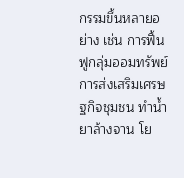กรรมขึ้นหลายอย่าง เช่น การฟื้นฟูกลุ่มออมทรัพย์ การส่งเสริมเศรษฐกิจชุมชน ทำน้ำยาล้างจาน โย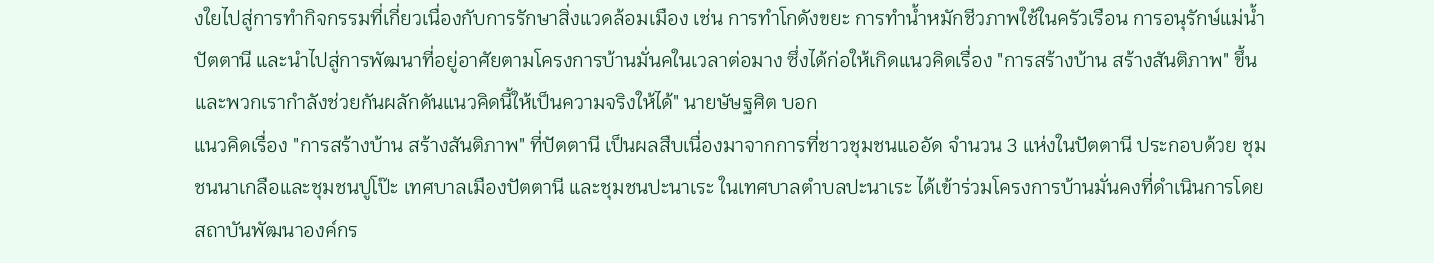งใยไปสู่การทำกิจกรรมที่เกี่ยวเนื่องกับการรักษาสิ่งแวดล้อมเมือง เช่น การทำโกดังขยะ การทำน้ำหมักชีวภาพใช้ในครัวเรือน การอนุรักษ์แม่น้ำปัตตานี และนำไปสู่การพัฒนาที่อยู่อาศัยตามโครงการบ้านมั่นคในเวลาต่อมาง ซึ่งได้ก่อให้เกิดแนวคิดเรื่อง "การสร้างบ้าน สร้างสันติภาพ" ขึ้น และพวกเรากำลังช่วยกันผลักดันแนวคิดนี้ให้เป็นความจริงให้ได้" นายษัษฐศิต บอก
แนวคิดเรื่อง "การสร้างบ้าน สร้างสันติภาพ" ที่ปัตตานี เป็นผลสืบเนื่องมาจากการที่ชาวชุมชนแออัด จำนวน 3 แห่งในปัตตานี ประกอบด้วย ชุมชนนาเกลือและชุมชนปูโป๊ะ เทศบาลเมืองปัตตานี และชุมชนปะนาเระ ในเทศบาลตำบลปะนาเระ ได้เข้าร่วมโครงการบ้านมั่นคงที่ดำเนินการโดยสถาบันพัฒนาองค์กร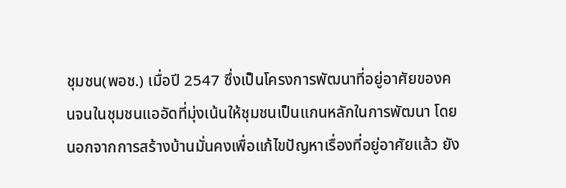ชุมชน(พอช.) เมื่อปี 2547 ซึ่งเป็นโครงการพัฒนาที่อยู่อาศัยของคนจนในชุมชนแออัดที่มุ่งเน้นให้ชุมชนเป็นแกนหลักในการพัฒนา โดยนอกจากการสร้างบ้านมั่นคงเพื่อแก้ไขปัญหาเรื่องที่อยู่อาศัยแล้ว ยัง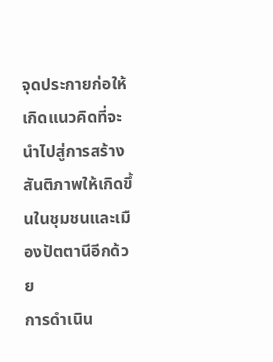จุดประกายก่อให้เกิดแนวคิดที่จะนำไปสู่การสร้างสันติภาพให้เกิดขึ้นในชุมชนและเมืองปัตตานีอีกด้วย
การดำเนิน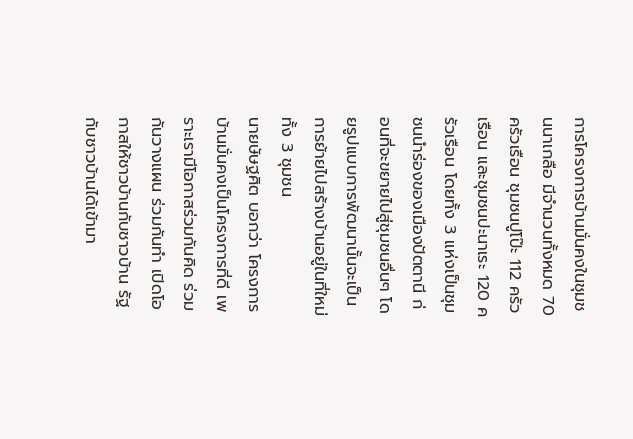การโครงการบ้านมั่นคงในชุมชนนาเกลือ มีจำนวนทั้งหมด 70 ครัวเรือน ชุมชนปูโป๊ะ 112 ครัวเรือน และชุมชนปะนาเระ 120 ครัวเรือน โดยทั้ง 3 แห่งเป็นชุมชนนำร่องของเมืองปัตตานี ก่อนที่จะขยายไปสู่ชุมชนอื่นๆ โดยรูปแบบการพัฒนานั้นจะเป็นการย้ายไปสร้างบ้านอยู่ในที่ใหม่ ทั้ง 3 ชุมชน
นายษัษฐศิต บอกว่า โครงการบ้านมั่นคงเป็นโครงการที่ดี เพราะเรามีโอกาสร่วมกันคิด ร่วมกันวางแผน ร่วมกันทำ เปิดโอกาสให้ชาวบ้านกับชาวบ้าน รัฐกับชาวบ้านได้เข้ามา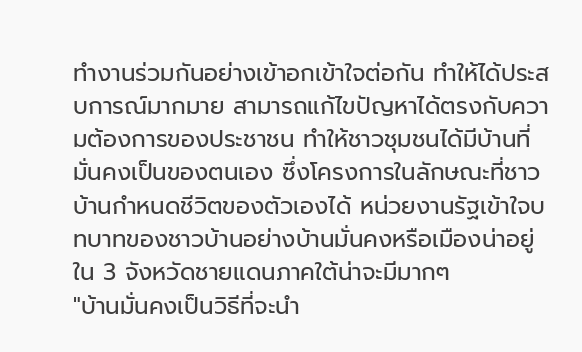ทำงานร่วมกันอย่างเข้าอกเข้าใจต่อกัน ทำให้ได้ประสบการณ์มากมาย สามารถแก้ไขปัญหาได้ตรงกับความต้องการของประชาชน ทำให้ชาวชุมชนได้มีบ้านที่มั่นคงเป็นของตนเอง ซึ่งโครงการในลักษณะที่ชาวบ้านกำหนดชีวิตของตัวเองได้ หน่วยงานรัฐเข้าใจบทบาทของชาวบ้านอย่างบ้านมั่นคงหรือเมืองน่าอยู่ ใน 3 จังหวัดชายแดนภาคใต้น่าจะมีมากๆ
"บ้านมั่นคงเป็นวิธีที่จะนำ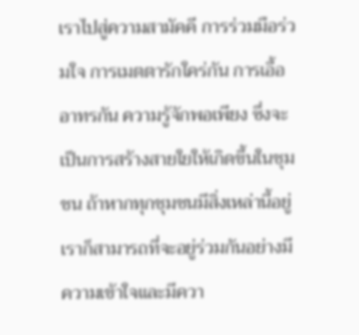เราไปสู่ความสามัคคี การร่วมมือร่วมใจ การเมตตารักใคร่กัน การเอื้ออาทรกัน ความรู้จักพอเพียง ซึ่งจะเป็นการสร้างสายใยให้เกิดขึ้นในชุมชน ถ้าหากทุกชุมชนมีสิ่งเหล่านี้อยู่ เราก็สามารถที่จะอยู่ร่วมกันอย่างมีความเข้าใจและมีควา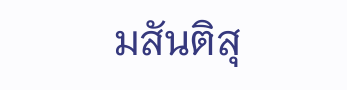มสันติสุ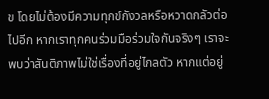ข โดยไม่ต้องมีความทุกข์กังวลหรือหวาดกลัวต่อไปอีก หากเราทุกคนร่วมมือร่วมใจกันจริงๆ เราจะพบว่าสันติภาพไม่ใช่เรื่องที่อยู่ไกลตัว หากแต่อยู่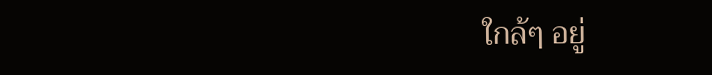ใกล้ๆ อยู่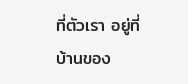ที่ตัวเรา อยู่ที่บ้านของ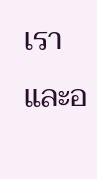เรา และอ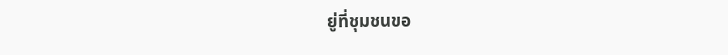ยู่ที่ชุมชนขอ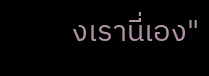งเรานี่เอง"